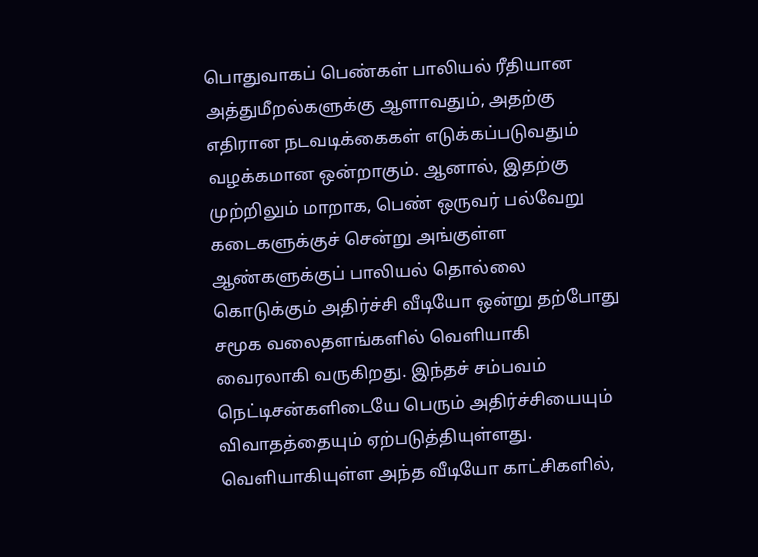பொதுவாகப் பெண்கள் பாலியல் ரீதியான அத்துமீறல்களுக்கு ஆளாவதும், அதற்கு எதிரான நடவடிக்கைகள் எடுக்கப்படுவதும் வழக்கமான ஒன்றாகும். ஆனால், இதற்கு முற்றிலும் மாறாக, பெண் ஒருவர் பல்வேறு கடைகளுக்குச் சென்று அங்குள்ள ஆண்களுக்குப் பாலியல் தொல்லை கொடுக்கும் அதிர்ச்சி வீடியோ ஒன்று தற்போது சமூக வலைதளங்களில் வெளியாகி வைரலாகி வருகிறது. இந்தச் சம்பவம் நெட்டிசன்களிடையே பெரும் அதிர்ச்சியையும் விவாதத்தையும் ஏற்படுத்தியுள்ளது.
வெளியாகியுள்ள அந்த வீடியோ காட்சிகளில்,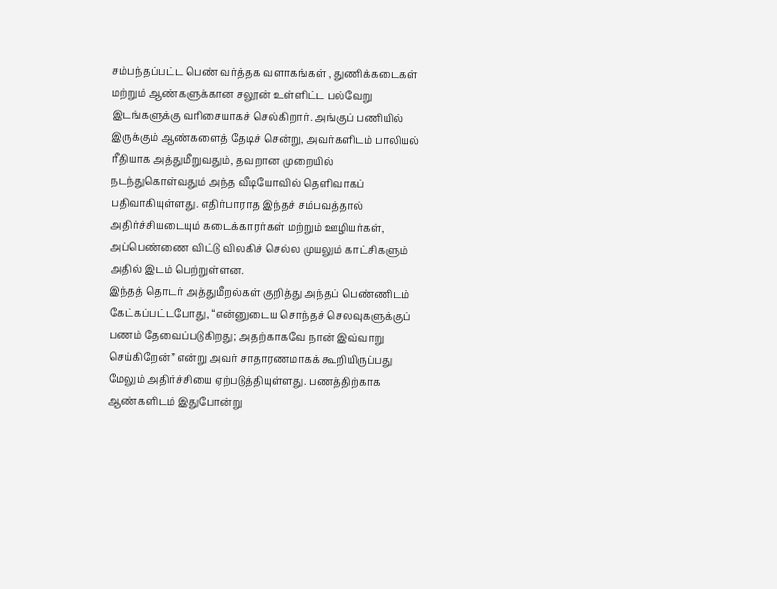சம்பந்தப்பட்ட பெண் வர்த்தக வளாகங்கள் , துணிக்கடைகள் மற்றும் ஆண்களுக்கான சலூன் உள்ளிட்ட பல்வேறு இடங்களுக்கு வரிசையாகச் செல்கிறார். அங்குப் பணியில் இருக்கும் ஆண்களைத் தேடிச் சென்று, அவர்களிடம் பாலியல் ரீதியாக அத்துமீறுவதும், தவறான முறையில் நடந்துகொள்வதும் அந்த வீடியோவில் தெளிவாகப் பதிவாகியுள்ளது. எதிர்பாராத இந்தச் சம்பவத்தால் அதிர்ச்சியடையும் கடைக்காரர்கள் மற்றும் ஊழியர்கள், அப்பெண்ணை விட்டு விலகிச் செல்ல முயலும் காட்சிகளும் அதில் இடம் பெற்றுள்ளன.
இந்தத் தொடர் அத்துமீறல்கள் குறித்து அந்தப் பெண்ணிடம் கேட்கப்பட்டபோது, “என்னுடைய சொந்தச் செலவுகளுக்குப் பணம் தேவைப்படுகிறது; அதற்காகவே நான் இவ்வாறு செய்கிறேன்” என்று அவர் சாதாரணமாகக் கூறியிருப்பது மேலும் அதிர்ச்சியை ஏற்படுத்தியுள்ளது. பணத்திற்காக ஆண்களிடம் இதுபோன்று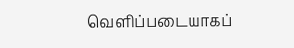வெளிப்படையாகப்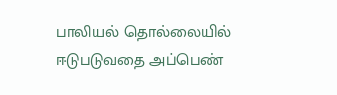பாலியல் தொல்லையில் ஈடுபடுவதை அப்பெண்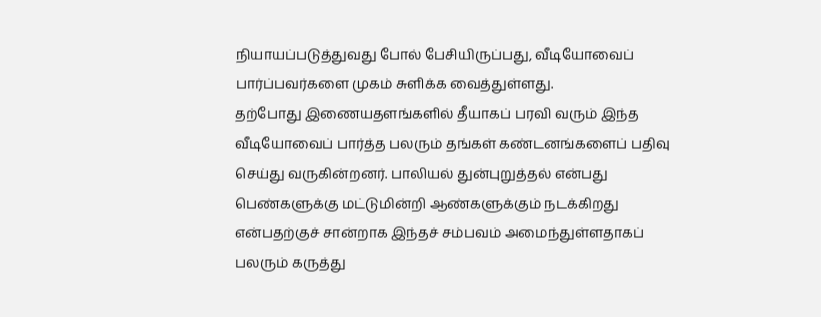நியாயப்படுத்துவது போல் பேசியிருப்பது, வீடியோவைப் பார்ப்பவர்களை முகம் சுளிக்க வைத்துள்ளது.
தற்போது இணையதளங்களில் தீயாகப் பரவி வரும் இந்த வீடியோவைப் பார்த்த பலரும் தங்கள் கண்டனங்களைப் பதிவு செய்து வருகின்றனர். பாலியல் துன்புறுத்தல் என்பது பெண்களுக்கு மட்டுமின்றி ஆண்களுக்கும் நடக்கிறது என்பதற்குச் சான்றாக இந்தச் சம்பவம் அமைந்துள்ளதாகப் பலரும் கருத்து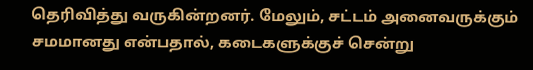தெரிவித்து வருகின்றனர். மேலும், சட்டம் அனைவருக்கும் சமமானது என்பதால், கடைகளுக்குச் சென்று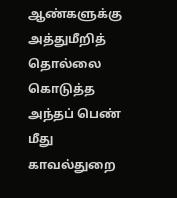ஆண்களுக்கு அத்துமீறித் தொல்லை கொடுத்த அந்தப் பெண் மீது காவல்துறை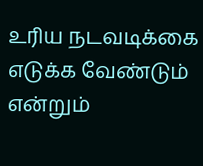உரிய நடவடிக்கை எடுக்க வேண்டும் என்றும்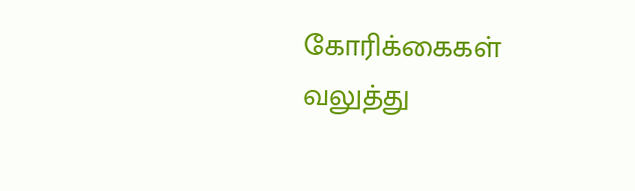கோரிக்கைகள் வலுத்து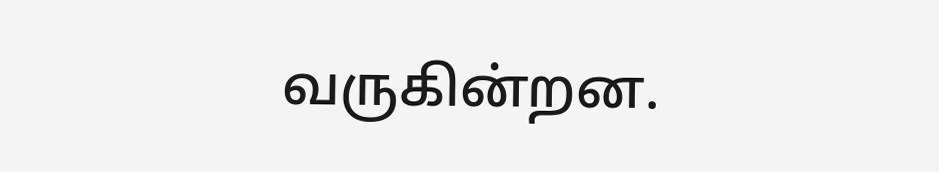வருகின்றன.